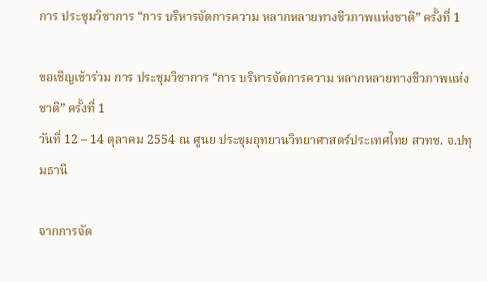การ ประชุมวิชาการ “การ บริหารจัดการความ หลากหลายทางชีวภาพแห่งชาติ” ครั้งที่ 1

ขอเชิญเข้าร่วม การ ประชุมวิชาการ “การ บริหารจัดการความ หลากหลายทางชีวภาพแห่งชาติ” ครั้งที่ 1
วันที่ 12 – 14 ตุลาคม 2554 ณ ศูนย ประชุมอุทยานวิทยาศาสตร์ประเทศไทย สวทช. จ.ปทุมธานี

จากการจัด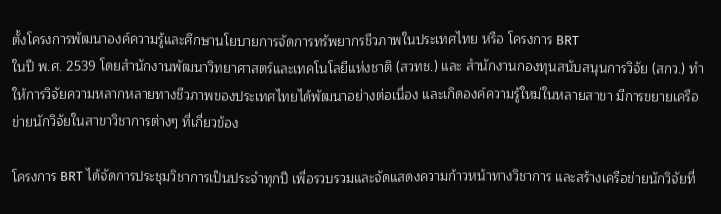ตั้งโครงการพัฒนาองค์ความรู้และศึกษานโยบายการจัดการทรัพยากรชีวภาพในประเทศไทย หรือ โครงการ BRT
ในปี พ.ศ. 2539 โดยสำนักงานพัฒนาวิทยาศาสตร์และเทคโนโลยีแห่งชาติ (สวทช.) และ สำนักงานกองทุนสนับสนุนการวิจัย (สกว.) ทำให้การวิจัยความหลากหลายทางชีวภาพของประเทศไทยได้พัฒนาอย่างต่อเนื่อง และเกิดองค์ความรู้ใหม่ในหลายสาขา มีการขยายเครือข่ายนักวิจัยในสาขาวิชาการต่างๆ ที่เกี่ยวข้อง

โครงการ BRT ได้จัดการประชุมวิชาการเป็นประจำทุกปี เพื่อรวบรวมและจัดแสดงความก้าวหน้าทางวิชาการ และสร้างเครือข่ายนักวิจัยที่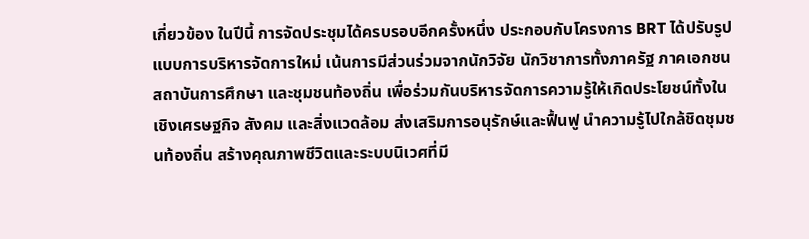เกี่ยวข้อง ในปีนี้ การจัดประชุมได้ครบรอบอีกครั้งหนึ่ง ประกอบกับโครงการ BRT ได้ปรับรูปแบบการบริหารจัดการใหม่ เน้นการมีส่วนร่วมจากนักวิจัย นักวิชาการทั้งภาครัฐ ภาคเอกชน สถาบันการศึกษา และชุมชนท้องถิ่น เพื่อร่วมกันบริหารจัดการความรู้ให้เกิดประโยชน์ทั้งในเชิงเศรษฐกิจ สังคม และสิ่งแวดล้อม ส่งเสริมการอนุรักษ์และฟื้นฟู นำความรู้ไปใกล้ชิดชุมชนท้องถิ่น สร้างคุณภาพชีวิตและระบบนิเวศที่มี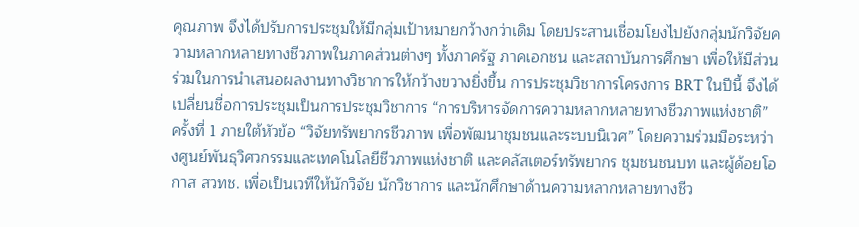คุณภาพ จึงได้ปรับการประชุมให้มีกลุ่มเป้าหมายกว้างกว่าเดิม โดยประสานเชื่อมโยงไปยังกลุ่มนักวิจัยความหลากหลายทางชีวภาพในภาคส่วนต่างๆ ทั้งภาครัฐ ภาคเอกชน และสถาบันการศึกษา เพื่อให้มีส่วนร่วมในการนำเสนอผลงานทางวิชาการให้กว้างขวางยิ่งขึ้น การประชุมวิชาการโครงการ BRT ในปีนี้ จึงได้เปลี่ยนชื่อการประชุมเป็นการประชุมวิชาการ “การบริหารจัดการความหลากหลายทางชีวภาพแห่งชาติ” ครั้งที่ 1 ภายใต้หัวข้อ “วิจัยทรัพยากรชีวภาพ เพื่อพัฒนาชุมชนและระบบนิเวศ” โดยความร่วมมือระหว่างศูนย์พันธุวิศวกรรมและเทคโนโลยีชีวภาพแห่งชาติ และคลัสเตอร์ทรัพยากร ชุมชนชนบท และผู้ด้อยโอกาส สวทช. เพื่อเป็นเวทีให้นักวิจัย นักวิชาการ และนักศึกษาด้านความหลากหลายทางชีว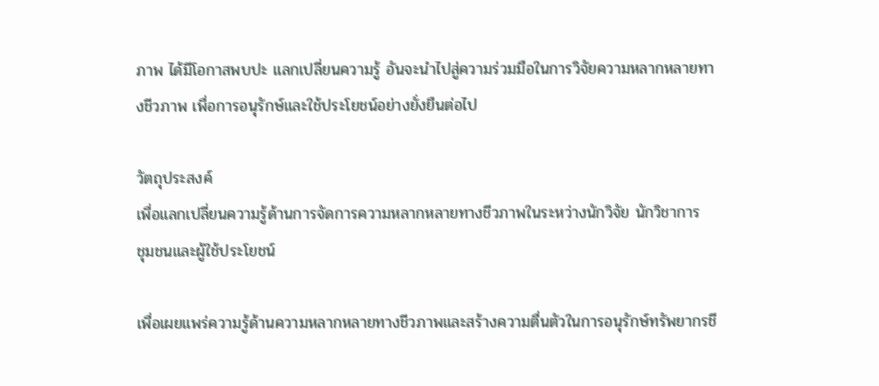ภาพ ได้มีโอกาสพบปะ แลกเปลี่ยนความรู้ อันจะนำไปสู่ความร่วมมือในการวิจัยความหลากหลายทางชีวภาพ เพื่อการอนุรักษ์และใช้ประโยชน์อย่างยั่งยืนต่อไป

วัตถุประสงค์
เพื่อแลกเปลี่ยนความรู้ด้านการจัดการความหลากหลายทางชีวภาพในระหว่างนักวิจัย นักวิชาการ
ชุมชนและผู้ใช้ประโยชน์

เพื่อเผยแพร่ความรู้ด้านความหลากหลายทางชีวภาพและสร้างความตื่นตัวในการอนุรักษ์ทรัพยากรชี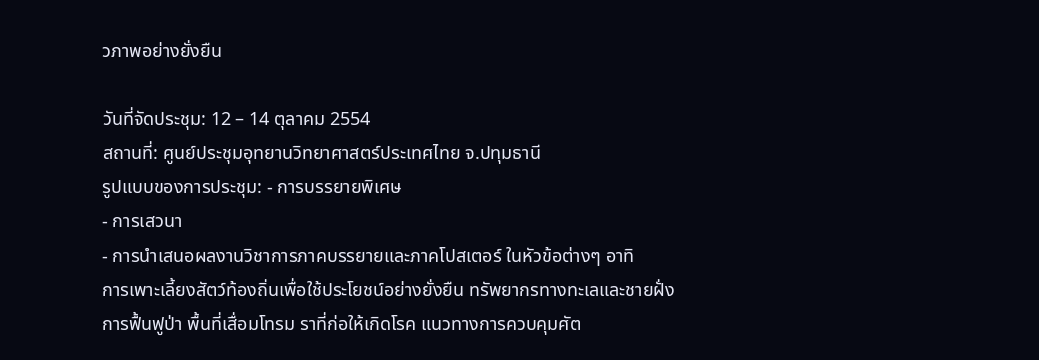วภาพอย่างยั่งยืน

วันที่จัดประชุม: 12 – 14 ตุลาคม 2554
สถานที่: ศูนย์ประชุมอุทยานวิทยาศาสตร์ประเทศไทย จ.ปทุมธานี
รูปแบบของการประชุม: - การบรรยายพิเศษ
- การเสวนา
- การนำเสนอผลงานวิชาการภาคบรรยายและภาคโปสเตอร์ ในหัวข้อต่างๆ อาทิ
การเพาะเลี้ยงสัตว์ท้องถิ่นเพื่อใช้ประโยชน์อย่างยั่งยืน ทรัพยากรทางทะเลและชายฝั่ง
การฟื้นฟูป่า พื้นที่เสื่อมโทรม ราที่ก่อให้เกิดโรค แนวทางการควบคุมศัต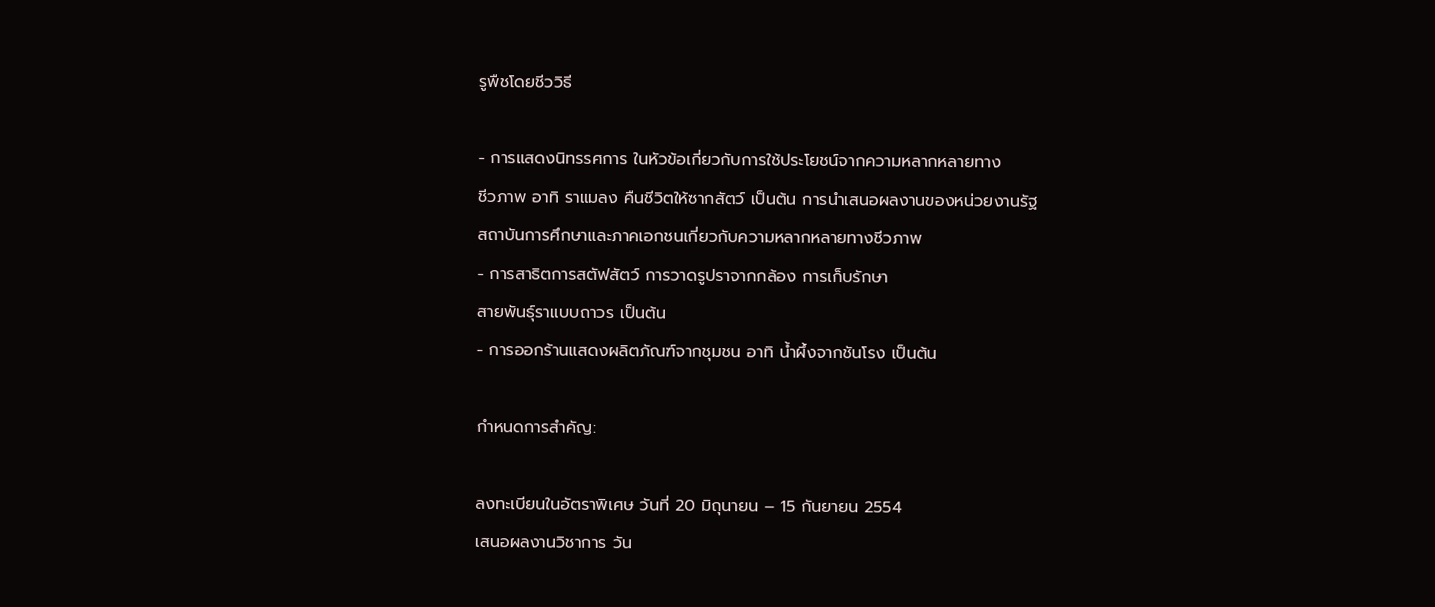รูพืชโดยชีววิธี

- การแสดงนิทรรศการ ในหัวข้อเกี่ยวกับการใช้ประโยชน์จากความหลากหลายทาง
ชีวภาพ อาทิ ราแมลง คืนชีวิตให้ซากสัตว์ เป็นต้น การนำเสนอผลงานของหน่วยงานรัฐ
สถาบันการศึกษาและภาคเอกชนเกี่ยวกับความหลากหลายทางชีวภาพ
- การสาธิตการสตัฟสัตว์ การวาดรูปราจากกล้อง การเก็บรักษา
สายพันธุ์ราแบบถาวร เป็นต้น
- การออกร้านแสดงผลิตภัณฑ์จากชุมชน อาทิ น้ำผึ้งจากชันโรง เป็นต้น

กำหนดการสำคัญ:

ลงทะเบียนในอัตราพิเศษ วันที่ 20 มิถุนายน – 15 กันยายน 2554
เสนอผลงานวิชาการ วัน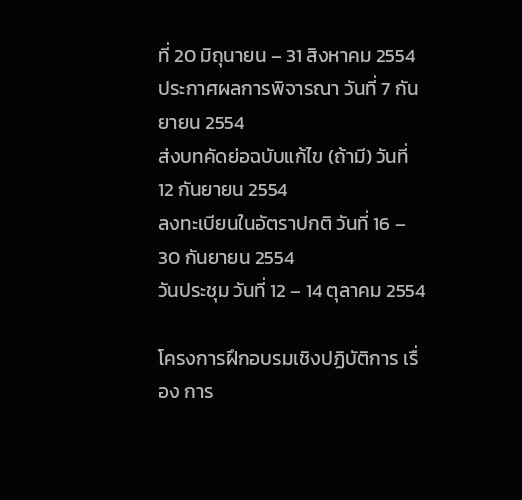ที่ 20 มิถุนายน – 31 สิงหาคม 2554
ประกาศผลการพิจารณา วันที่ 7 กันยายน 2554
ส่งบทคัดย่อฉบับแก้ไข (ถ้ามี) วันที่ 12 กันยายน 2554
ลงทะเบียนในอัตราปกติ วันที่ 16 – 30 กันยายน 2554
วันประชุม วันที่ 12 – 14 ตุลาคม 2554

โครงการฝึกอบรมเชิงปฏิบัติการ เรื่อง การ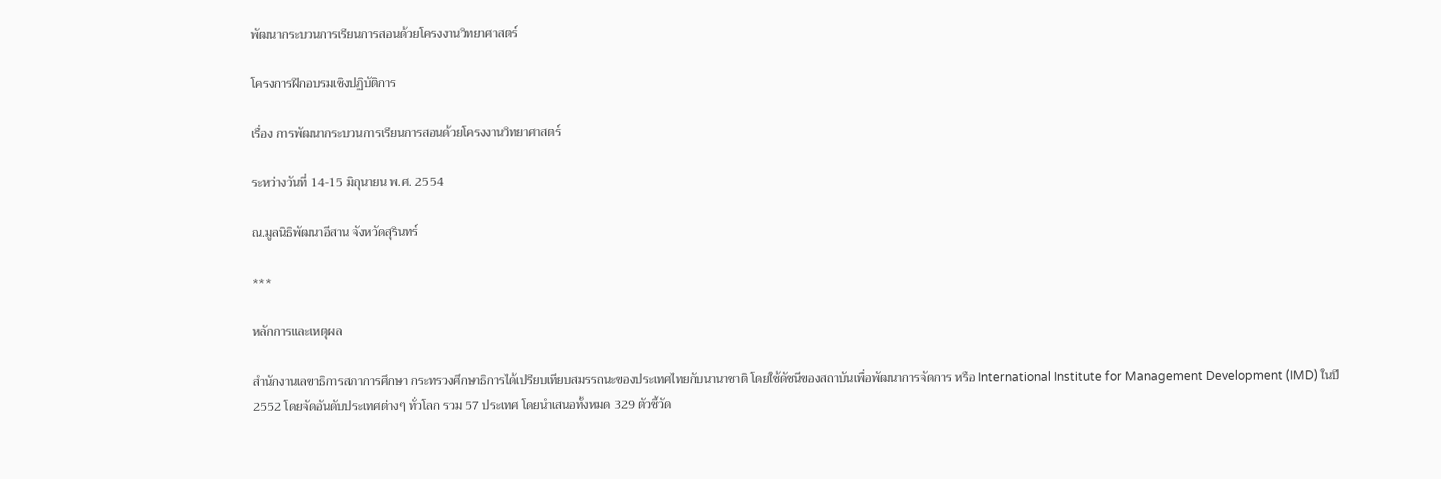พัฒนากระบวนการเรียนการสอนด้วยโครงงานวิทยาศาสตร์

โครงการฝึกอบรมเชิงปฏิบัติการ

เรื่อง การพัฒนากระบวนการเรียนการสอนด้วยโครงงานวิทยาศาสตร์

ระหว่างวันที่ 14-15 มิถุนายน พ.ศ. 2554

ณ.มูลนิธิพัฒนาอีสาน จังหวัดสุรินทร์

***

หลักการและเหตุผล

สำนักงานเลขาธิการสภาการศึกษา กระทรวงศึกษาธิการได้เปรียบเทียบสมรรถนะของประเทศไทยกับนานาชาติ โดยใช้ดัชนีของสถาบันเพื่อพัฒนาการจัดการ หรือ International Institute for Management Development (IMD) ในปี 2552 โดยจัดอันดับประเทศต่างๆ ทั่วโลก รวม 57 ประเทศ โดยนำเสนอทั้งหมด 329 ตัวชี้วัด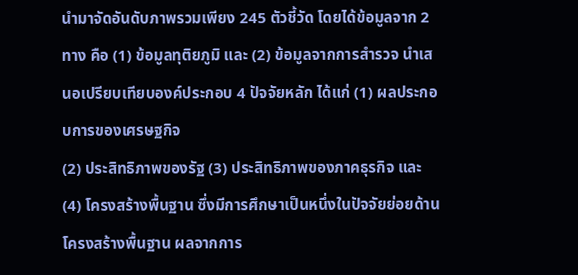นำมาจัดอันดับภาพรวมเพียง 245 ตัวชี้วัด โดยได้ข้อมูลจาก 2 ทาง คือ (1) ข้อมูลทุติยภูมิ และ (2) ข้อมูลจากการสำรวจ นำเสนอเปรียบเทียบองค์ประกอบ 4 ปัจจัยหลัก ได้แก่ (1) ผลประกอบการของเศรษฐกิจ
(2) ประสิทธิภาพของรัฐ (3) ประสิทธิภาพของภาคธุรกิจ และ (4) โครงสร้างพื้นฐาน ซึ่งมีการศึกษาเป็นหนึ่งในปัจจัยย่อยด้านโครงสร้างพื้นฐาน ผลจากการ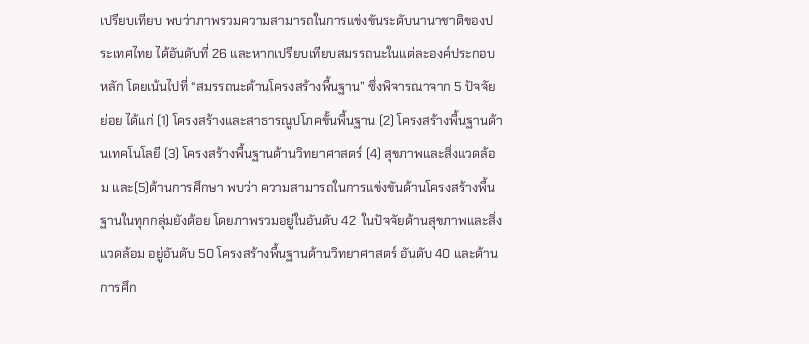เปรียบเทียบ พบว่าภาพรวมความสามารถในการแข่งขันระดับนานาชาติของประเทศไทย ได้อันดับที่ 26 และหากเปรียบเทียบสมรรถนะในแต่ละองค์ประกอบหลัก โดยเน้นไปที่ “สมรรถนะด้านโครงสร้างพื้นฐาน” ซึ่งพิจารณาจาก 5 ปัจจัยย่อย ได้แก่ (1) โครงสร้างและสาธารณูปโภคขั้นพื้นฐาน (2) โครงสร้างพื้นฐานด้านเทคโนโลยี (3) โครงสร้างพื้นฐานด้านวิทยาศาสตร์ (4) สุขภาพและสิ่งแวดล้อม และ(5)ด้านการศึกษา พบว่า ความสามารถในการแข่งขันด้านโครงสร้างพื้นฐานในทุกกลุ่มยังด้อย โดยภาพรวมอยู่ในอันดับ 42  ในปัจจัยด้านสุขภาพและสิ่งแวดล้อม อยู่อันดับ 50 โครงสร้างพื้นฐานด้านวิทยาศาสตร์ อันดับ 40 และด้านการศึก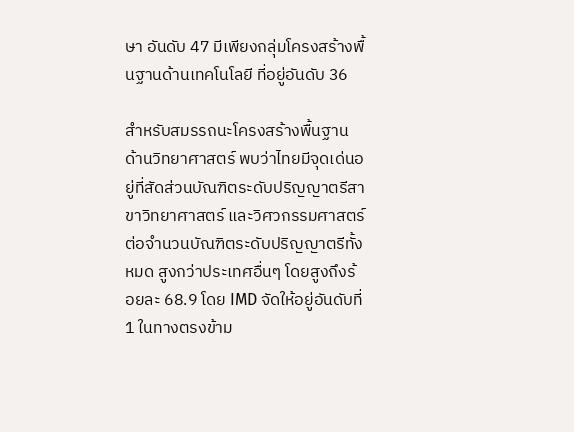ษา อันดับ 47 มีเพียงกลุ่มโครงสร้างพื้นฐานด้านเทคโนโลยี ที่อยู่อันดับ 36

สำหรับสมรรถนะโครงสร้างพื้นฐานด้านวิทยาศาสตร์ พบว่าไทยมีจุดเด่นอยู่ที่สัดส่วนบัณฑิตระดับปริญญาตรีสาขาวิทยาศาสตร์ และวิศวกรรมศาสตร์ ต่อจำนวนบัณฑิตระดับปริญญาตรีทั้งหมด สูงกว่าประเทศอื่นๆ โดยสูงถึงร้อยละ 68.9 โดย IMD จัดให้อยู่อันดับที่ 1 ในทางตรงข้าม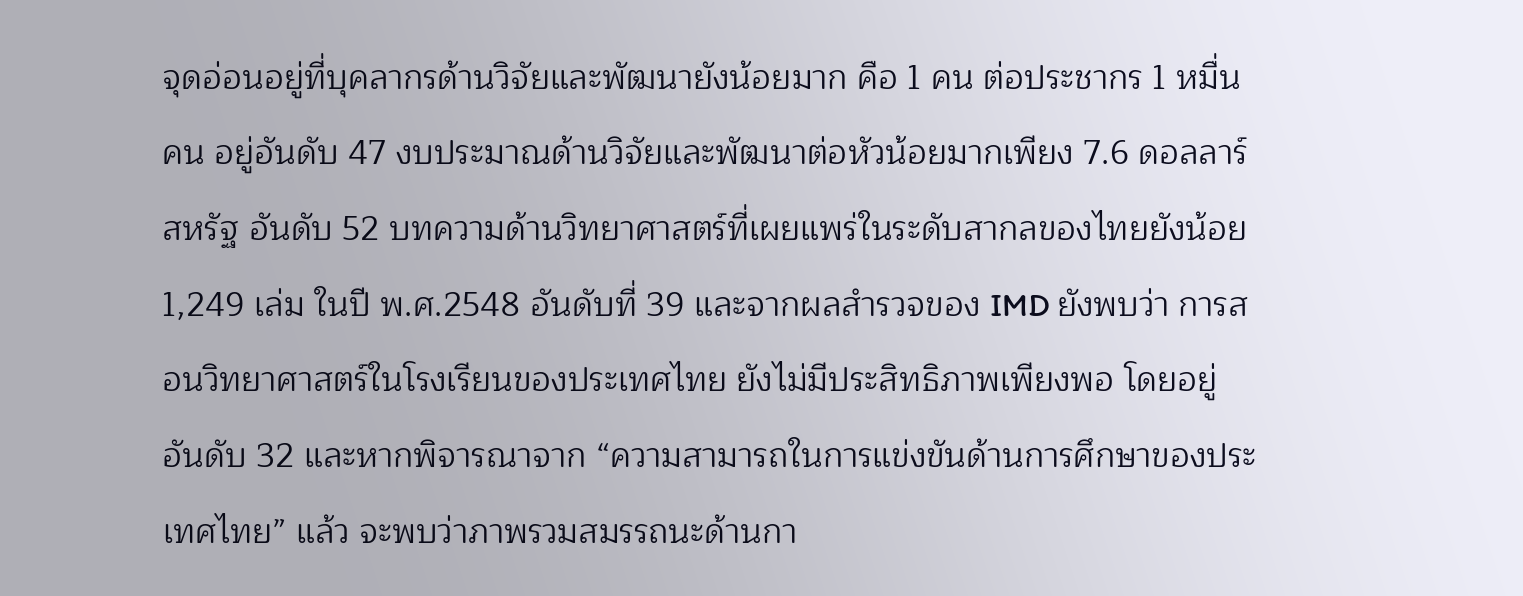จุดอ่อนอยู่ที่บุคลากรด้านวิจัยและพัฒนายังน้อยมาก คือ 1 คน ต่อประชากร 1 หมื่นคน อยู่อันดับ 47 งบประมาณด้านวิจัยและพัฒนาต่อหัวน้อยมากเพียง 7.6 ดอลลาร์สหรัฐ อันดับ 52 บทความด้านวิทยาศาสตร์ที่เผยแพร่ในระดับสากลของไทยยังน้อย 1,249 เล่ม ในปี พ.ศ.2548 อันดับที่ 39 และจากผลสำรวจของ IMD ยังพบว่า การสอนวิทยาศาสตร์ในโรงเรียนของประเทศไทย ยังไม่มีประสิทธิภาพเพียงพอ โดยอยู่อันดับ 32 และหากพิจารณาจาก “ความสามารถในการแข่งขันด้านการศึกษาของประเทศไทย” แล้ว จะพบว่าภาพรวมสมรรถนะด้านกา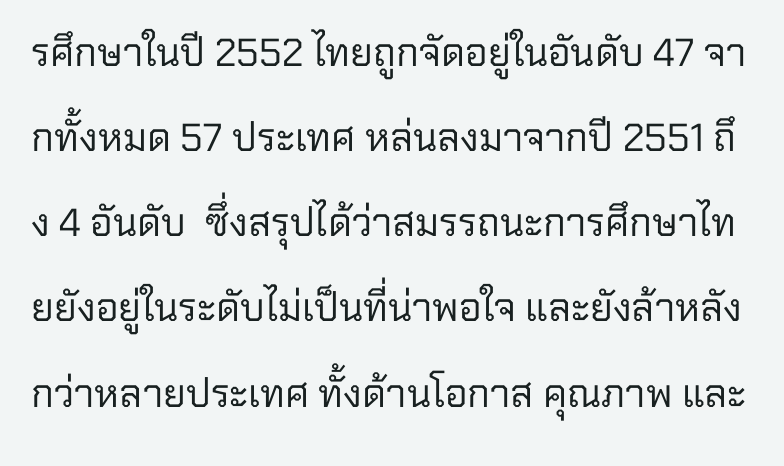รศึกษาในปี 2552 ไทยถูกจัดอยู่ในอันดับ 47 จากทั้งหมด 57 ประเทศ หล่นลงมาจากปี 2551 ถึง 4 อันดับ  ซึ่งสรุปได้ว่าสมรรถนะการศึกษาไทยยังอยู่ในระดับไม่เป็นที่น่าพอใจ และยังล้าหลังกว่าหลายประเทศ ทั้งด้านโอกาส คุณภาพ และ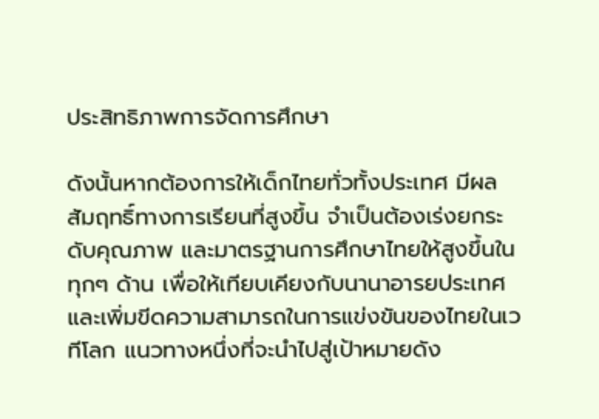ประสิทธิภาพการจัดการศึกษา

ดังนั้นหากต้องการให้เด็กไทยทั่วทั้งประเทศ มีผลสัมฤทธิ์ทางการเรียนที่สูงขึ้น จำเป็นต้องเร่งยกระดับคุณภาพ และมาตรฐานการศึกษาไทยให้สูงขึ้นในทุกๆ ด้าน เพื่อให้เทียบเคียงกับนานาอารยประเทศ และเพิ่มขีดความสามารถในการแข่งขันของไทยในเวทีโลก แนวทางหนึ่งที่จะนำไปสู่เป้าหมายดัง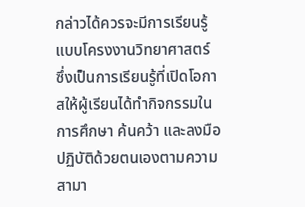กล่าวได้ควรจะมีการเรียนรู้แบบโครงงานวิทยาศาสตร์ ซึ่งเป็นการเรียนรู้ที่เปิดโอกาสให้ผู้เรียนได้ทำกิจกรรมในการศึกษา ค้นคว้า และลงมือปฏิบัติด้วยตนเองตามความสามา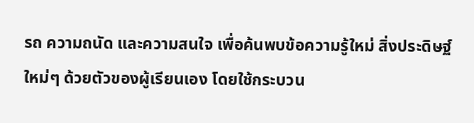รถ ความถนัด และความสนใจ เพื่อค้นพบข้อความรู้ใหม่ สิ่งประดิษฐ์ใหม่ๆ ด้วยตัวของผู้เรียนเอง โดยใช้กระบวน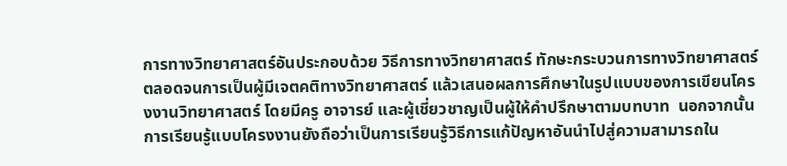การทางวิทยาศาสตร์อันประกอบด้วย วิธีการทางวิทยาศาสตร์ ทักษะกระบวนการทางวิทยาศาสตร์ ตลอดจนการเป็นผู้มีเจตคติทางวิทยาศาสตร์ แล้วเสนอผลการศึกษาในรูปแบบของการเขียนโครงงานวิทยาศาสตร์ โดยมีครู อาจารย์ และผู้เชี่ยวชาญเป็นผู้ให้คำปรึกษาตามบทบาท  นอกจากนั้นการเรียนรู้แบบโครงงานยังถือว่าเป็นการเรียนรู้วิธีการแก้ปัญหาอันนำไปสู่ความสามารถใน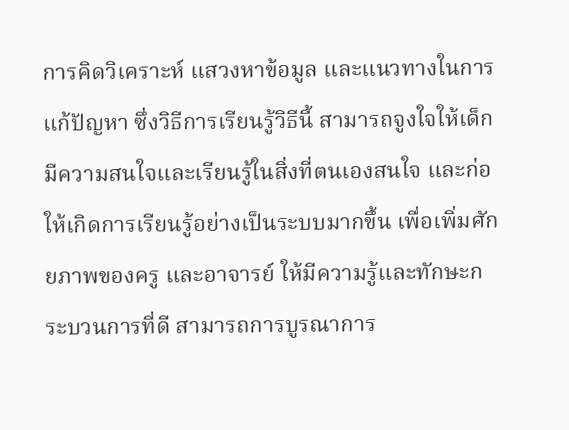การคิดวิเคราะห์ แสวงหาข้อมูล และแนวทางในการแก้ปัญหา ซึ่งวิธีการเรียนรู้วิธีนี้ สามารถจูงใจให้เด็กมีความสนใจและเรียนรู้ในสิ่งที่ตนเองสนใจ และก่อให้เกิดการเรียนรู้อย่างเป็นระบบมากขึ้น เพื่อเพิ่มศักยภาพของครู และอาจารย์ ให้มีความรู้และทักษะกระบวนการที่ดี สามารถการบูรณาการ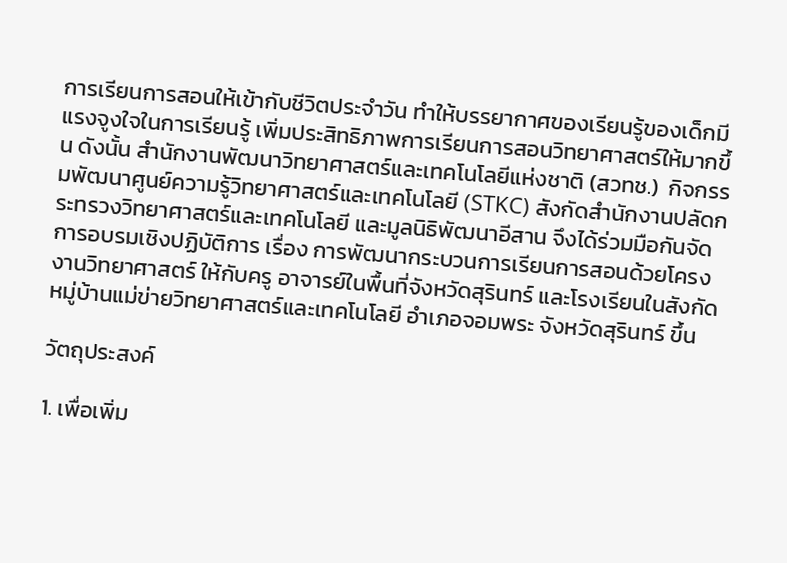การเรียนการสอนให้เข้ากับชีวิตประจำวัน ทำให้บรรยากาศของเรียนรู้ของเด็กมีแรงจูงใจในการเรียนรู้ เพิ่มประสิทธิภาพการเรียนการสอนวิทยาศาสตร์ให้มากขึ้น ดังนั้น สำนักงานพัฒนาวิทยาศาสตร์และเทคโนโลยีแห่งชาติ (สวทช.)  กิจกรรมพัฒนาศูนย์ความรู้วิทยาศาสตร์และเทคโนโลยี (STKC) สังกัดสำนักงานปลัดกระทรวงวิทยาศาสตร์และเทคโนโลยี และมูลนิธิพัฒนาอีสาน จึงได้ร่วมมือกันจัดการอบรมเชิงปฏิบัติการ เรื่อง การพัฒนากระบวนการเรียนการสอนด้วยโครงงานวิทยาศาสตร์ ให้กับครู อาจารย์ในพื้นที่จังหวัดสุรินทร์ และโรงเรียนในสังกัดหมู่บ้านแม่ข่ายวิทยาศาสตร์และเทคโนโลยี อำเภอจอมพระ จังหวัดสุรินทร์ ขึ้น

วัตถุประสงค์

1. เพื่อเพิ่ม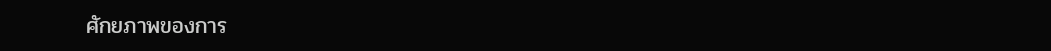ศักยภาพของการ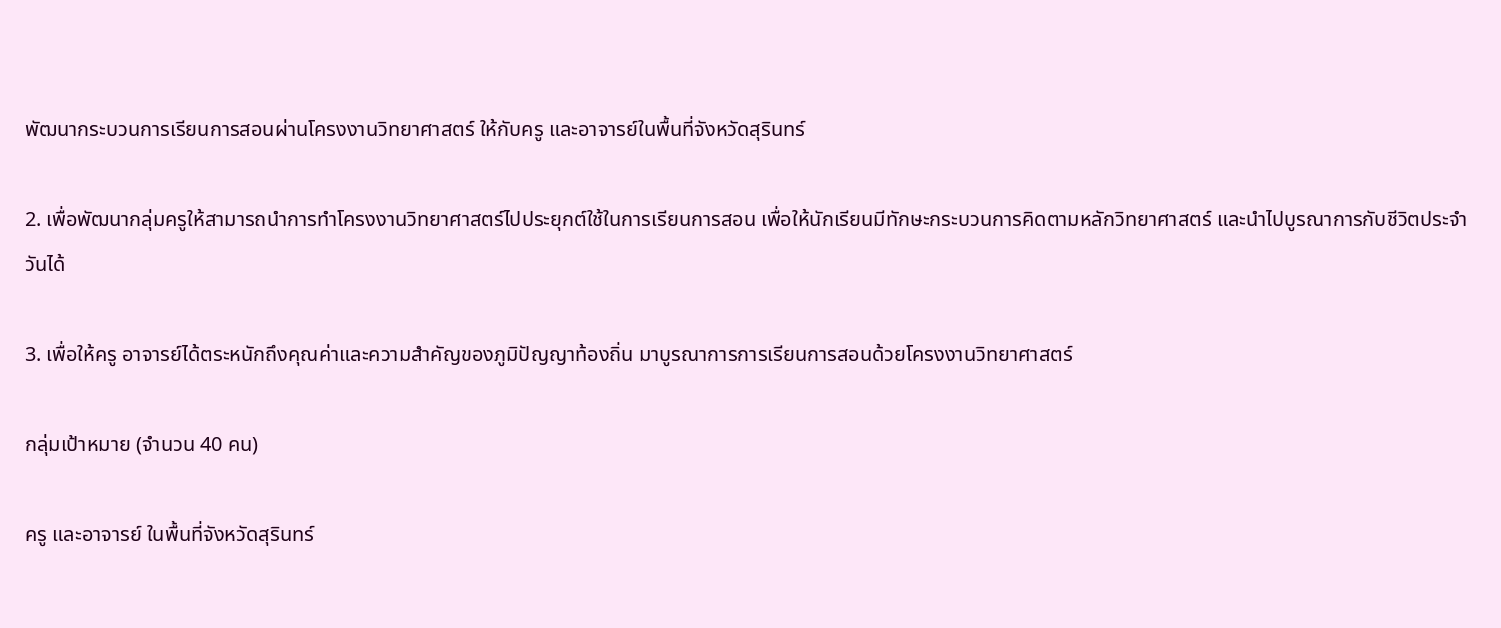พัฒนากระบวนการเรียนการสอนผ่านโครงงานวิทยาศาสตร์ ให้กับครู และอาจารย์ในพื้นที่จังหวัดสุรินทร์

2. เพื่อพัฒนากลุ่มครูให้สามารถนำการทำโครงงานวิทยาศาสตร์ไปประยุกต์ใช้ในการเรียนการสอน เพื่อให้นักเรียนมีทักษะกระบวนการคิดตามหลักวิทยาศาสตร์ และนำไปบูรณาการกับชีวิตประจำวันได้

3. เพื่อให้ครู อาจารย์ได้ตระหนักถึงคุณค่าและความสำคัญของภูมิปัญญาท้องถิ่น มาบูรณาการการเรียนการสอนด้วยโครงงานวิทยาศาสตร์

กลุ่มเป้าหมาย (จำนวน 40 คน)

ครู และอาจารย์ ในพื้นที่จังหวัดสุรินทร์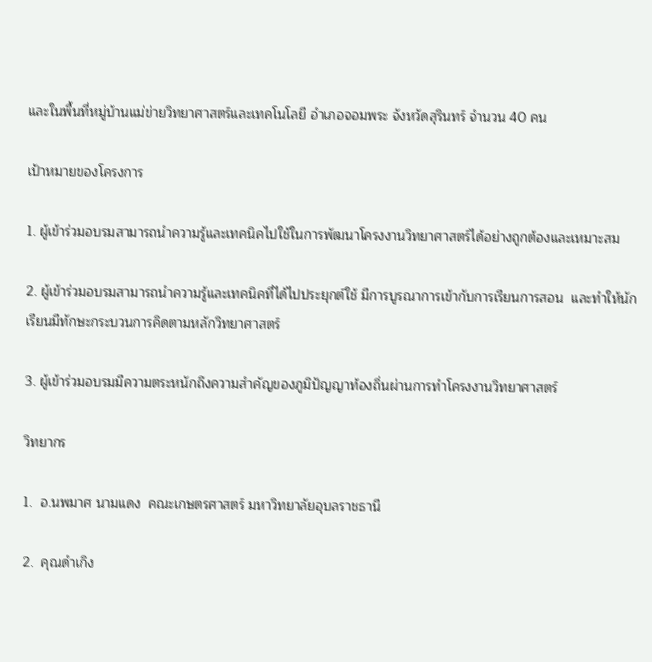และในพื้นที่หมู่บ้านแม่ข่ายวิทยาศาสตร์และเทคโนโลยี อำเภอจอมพระ จังหวัดสุรินทร์ จำนวน 40 คน

เป้าหมายของโครงการ

1. ผู้เข้าร่วมอบรมสามารถนำความรู้และเทคนิคไปใช้ในการพัฒนาโครงงานวิทยาศาสตร์ได้อย่างถูกต้องและเหมาะสม

2. ผู้เข้าร่วมอบรมสามารถนำความรู้และเทคนิคที่ได้ไปประยุกต์ใช้ มีการบูรณาการเข้ากับการเรียนการสอน  และทำให้นักเรียนมีทักษะกระบวนการคิดตามหลักวิทยาศาสตร์

3. ผู้เข้าร่วมอบรมมีความตระหนักถึงความสำคัญของภูมิปัญญาท้องถิ่นผ่านการทำโครงงานวิทยาศาสตร์

วิทยากร

1.  อ.นพมาศ นามแดง  คณะเกษตรศาสตร์ มหาวิทยาลัยอุบลราชธานี

2.  คุณดำเกิง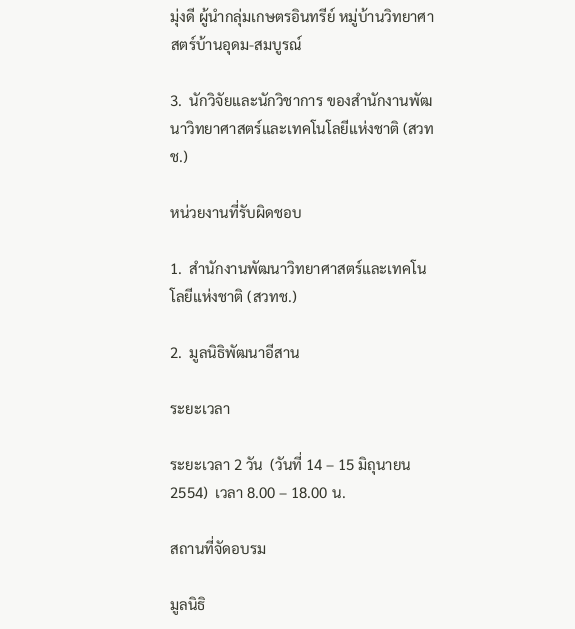มุ่งดี ผู้นำกลุ่มเกษตรอินทรีย์ หมู่บ้านวิทยาศาสตร์บ้านอุดม-สมบูรณ์

3.  นักวิจัยและนักวิชาการ ของสำนักงานพัฒนาวิทยาศาสตร์และเทคโนโลยีแห่งชาติ (สวทช.)

หน่วยงานที่รับผิดชอบ

1.  สำนักงานพัฒนาวิทยาศาสตร์และเทคโนโลยีแห่งชาติ (สวทช.)

2.  มูลนิธิพัฒนาอีสาน

ระยะเวลา

ระยะเวลา 2 วัน  (วันที่ 14 – 15 มิถุนายน 2554)  เวลา 8.00 – 18.00 น.

สถานที่จัดอบรม

มูลนิธิ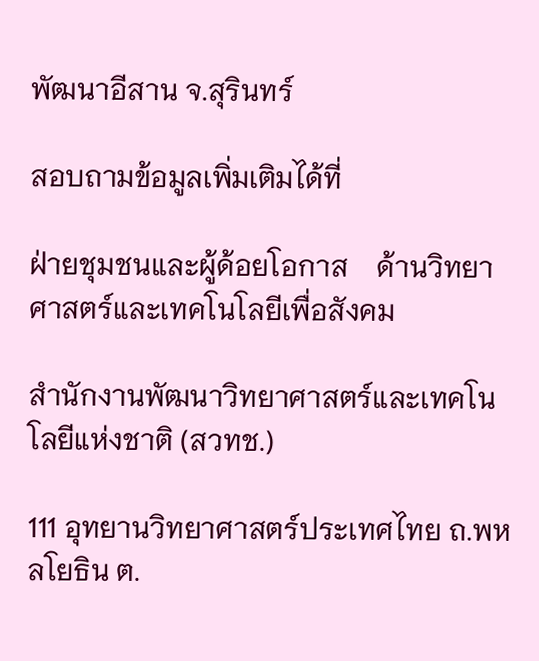พัฒนาอีสาน จ.สุรินทร์

สอบถามข้อมูลเพิ่มเติมได้ที่

ฝ่ายชุมชนและผู้ด้อยโอกาส    ด้านวิทยาศาสตร์และเทคโนโลยีเพื่อสังคม

สำนักงานพัฒนาวิทยาศาสตร์และเทคโนโลยีแห่งชาติ (สวทช.)

111 อุทยานวิทยาศาสตร์ประเทศไทย ถ.พหลโยธิน ต.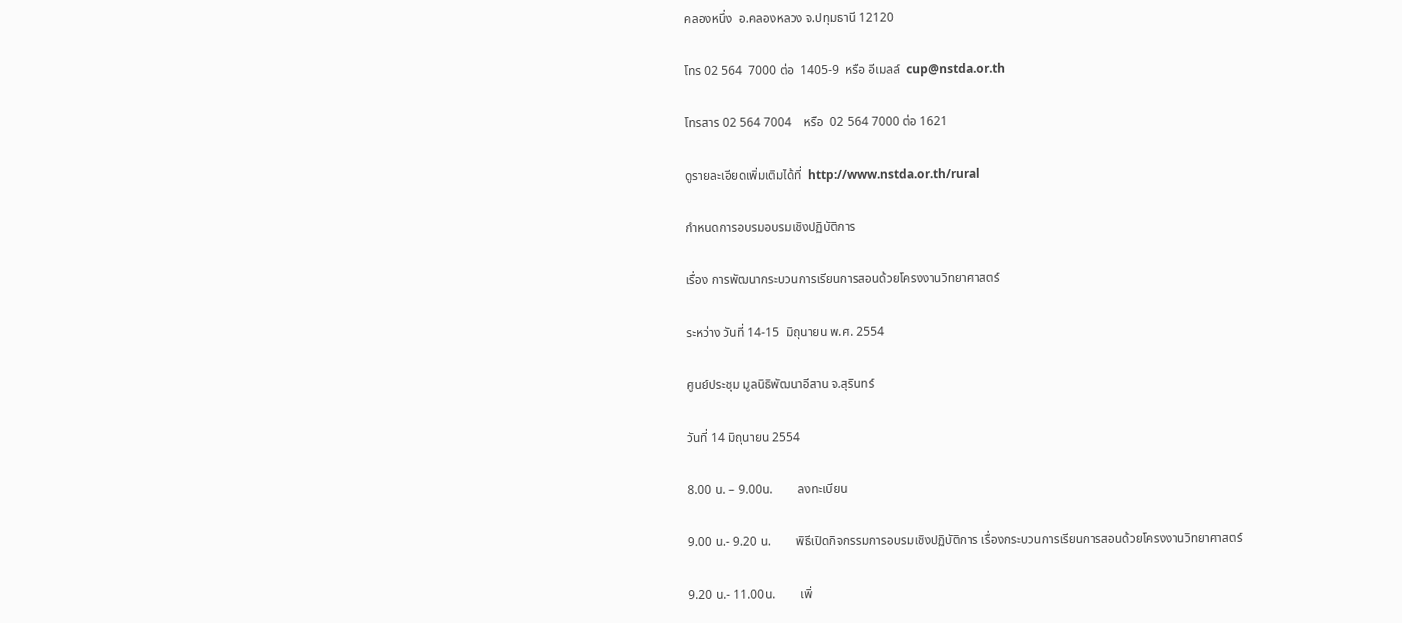คลองหนึ่ง  อ.คลองหลวง จ.ปทุมธานี 12120

โทร 02 564  7000 ต่อ  1405-9  หรือ อีเมลล์  cup@nstda.or.th

โทรสาร 02 564 7004    หรือ  02 564 7000 ต่อ 1621

ดูรายละเอียดเพิ่มเติมได้ที่  http://www.nstda.or.th/rural

กำหนดการอบรมอบรมเชิงปฏิบัติการ

เรื่อง การพัฒนากระบวนการเรียนการสอนด้วยโครงงานวิทยาศาสตร์

ระหว่าง วันที่ 14-15  มิถุนายน พ.ศ. 2554

ศูนย์ประชุม มูลนิธิพัฒนาอีสาน จ.สุรินทร์

วันที่ 14 มิถุนายน 2554

8.00 น. – 9.00น.        ลงทะเบียน

9.00 น.- 9.20 น.        พิธีเปิดกิจกรรมการอบรมเชิงปฏิบัติการ เรื่องกระบวนการเรียนการสอนด้วยโครงงานวิทยาศาสตร์

9.20 น.- 11.00น.        เพิ่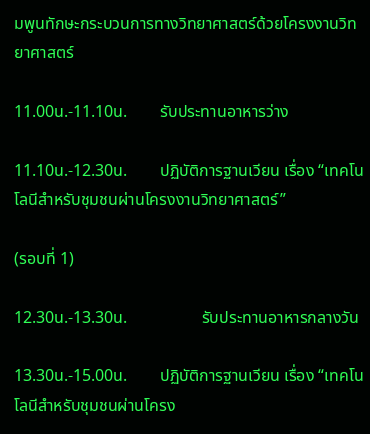มพูนทักษะกระบวนการทางวิทยาศาสตร์ด้วยโครงงานวิทยาศาสตร์

11.00น.-11.10น.        รับประทานอาหารว่าง

11.10น.-12.30น.        ปฏิบัติการฐานเวียน เรื่อง “เทคโนโลนีสำหรับชุมชนผ่านโครงงานวิทยาศาสตร์”

(รอบที่ 1)

12.30น.-13.30น.                  รับประทานอาหารกลางวัน

13.30น.-15.00น.        ปฏิบัติการฐานเวียน เรื่อง “เทคโนโลนีสำหรับชุมชนผ่านโครง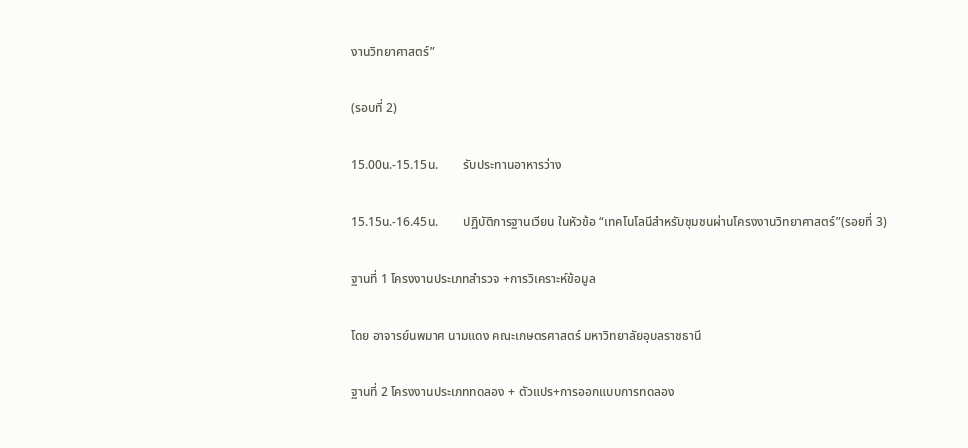งานวิทยาศาสตร์”

(รอบที่ 2)

15.00น.-15.15น.        รับประทานอาหารว่าง

15.15น.-16.45น.        ปฏิบัติการฐานเวียน ในหัวข้อ “เทคโนโลนีสำหรับชุมชนผ่านโครงงานวิทยาศาสตร์”(รอยที่ 3)

ฐานที่ 1 โครงงานประเภทสำรวจ +การวิเคราะห์ข้อมูล

โดย อาจารย์นพมาศ นามแดง คณะเกษตรศาสตร์ มหาวิทยาลัยอุบลราชธานี

ฐานที่ 2 โครงงานประเภททดลอง + ตัวแปร+การออกแบบการทดลอง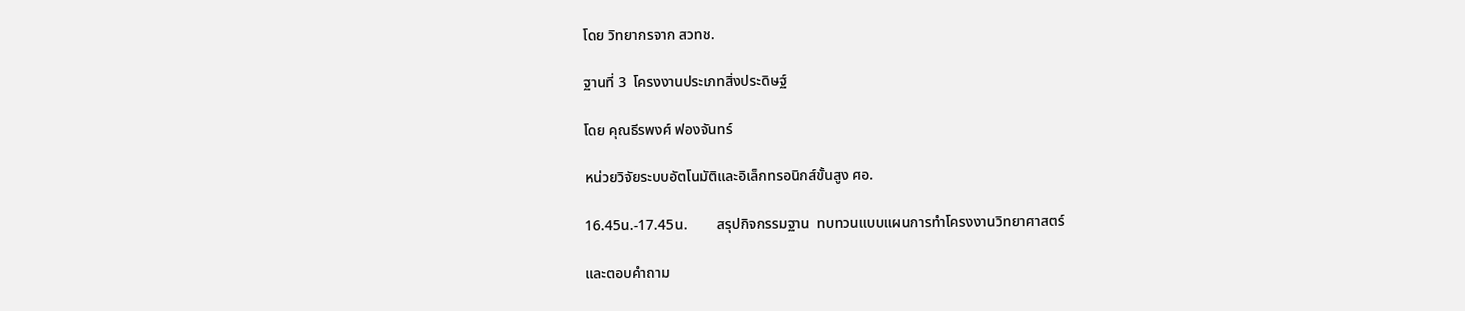โดย วิทยากรจาก สวทช.

ฐานที่ 3  โครงงานประเภทสิ่งประดิษฐ์

โดย คุณธีรพงศ์ ฟองจันทร์

หน่วยวิจัยระบบอัตโนมัติและอิเล็กทรอนิกส์ขั้นสูง ศอ.

16.45น.-17.45น.        สรุปกิจกรรมฐาน  ทบทวนแบบแผนการทำโครงงานวิทยาศาสตร์

และตอบคำถาม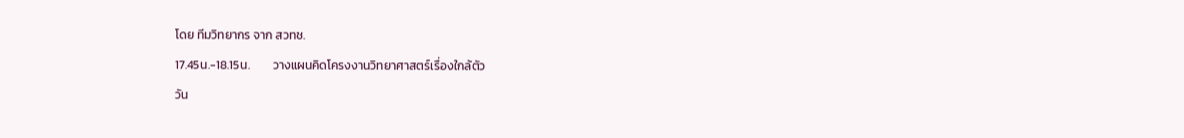โดย ทีมวิทยากร จาก สวทช.

17.45น.-18.15น.        วางแผนคิดโครงงานวิทยาศาสตร์เรื่องใกล้ตัว

วัน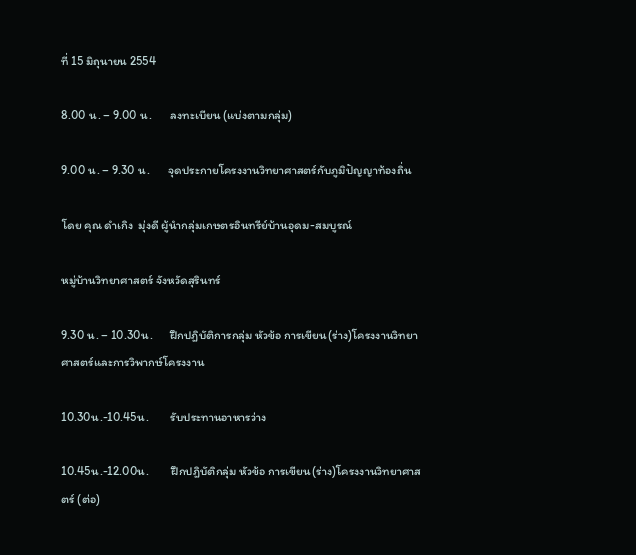ที่ 15 มิถุนายน 2554

8.00 น. – 9.00 น.       ลงทะเบียน (แบ่งตามกลุ่ม)

9.00 น. – 9.30 น.       จุดประกายโครงงานวิทยาศาสตร์กับภูมิปัญญาท้องถิ่น

โดย คุณ ดำเกิง  มุ่งดี ผู้นำกลุ่มเกษตรอินทรีย์บ้านอุดม-สมบูรณ์

หมู่บ้านวิทยาศาสตร์ จังหวัดสุรินทร์

9.30 น. – 10.30น.      ฝึกปฎิบัติการกลุ่ม หัวข้อ การเขียน(ร่าง)โครงงานวิทยาศาสตร์และการวิพากษ์โครงงาน

10.30น.-10.45น.        รับประทานอาหารว่าง

10.45น.-12.00น.        ฝึกปฎิบัติกลุ่ม หัวข้อ การเขียน(ร่าง)โครงงานวิทยาศาสตร์ (ต่อ)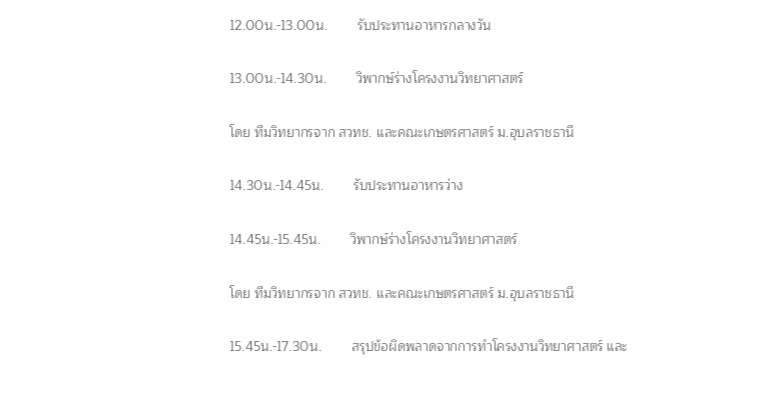12.00น.-13.00น.        รับประทานอาหารกลางวัน

13.00น.-14.30น.        วิพากษ์ร่างโครงงานวิทยาศาสตร์

โดย ทีมวิทยากรจาก สวทช. และคณะเกษตรศาสตร์ ม.อุบลราชธานี

14.30น.-14.45น.        รับประทานอาหารว่าง

14.45น.-15.45น.        วิพากษ์ร่างโครงงานวิทยาศาสตร์

โดย ทีมวิทยากรจาก สวทช. และคณะเกษตรศาสตร์ ม.อุบลราชธานี

15.45น.-17.30น.        สรุปข้อผิดพลาดจากการทำโครงงานวิทยาศาสตร์ และ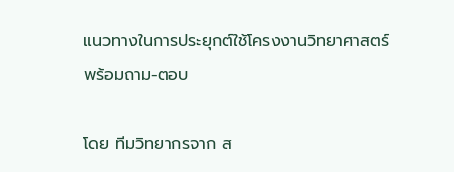แนวทางในการประยุกต์ใช้โครงงานวิทยาศาสตร์  พร้อมถาม-ตอบ

โดย ทีมวิทยากรจาก ส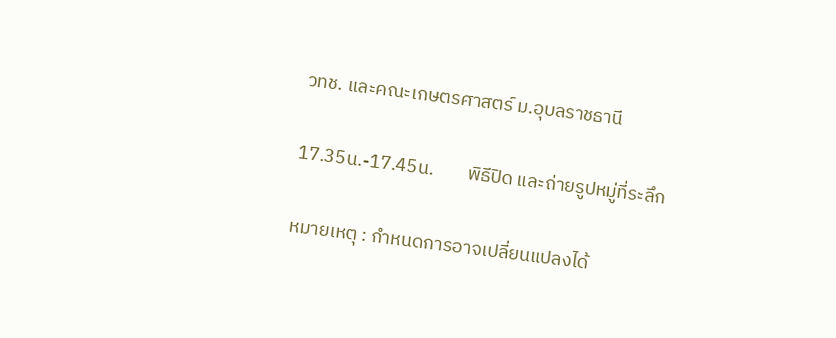วทช. และคณะเกษตรศาสตร์ ม.อุบลราชธานี

17.35น.-17.45น.        พิธีปิด และถ่ายรูปหมู่ที่ระลึก

หมายเหตุ : กำหนดการอาจเปลี่ยนแปลงได้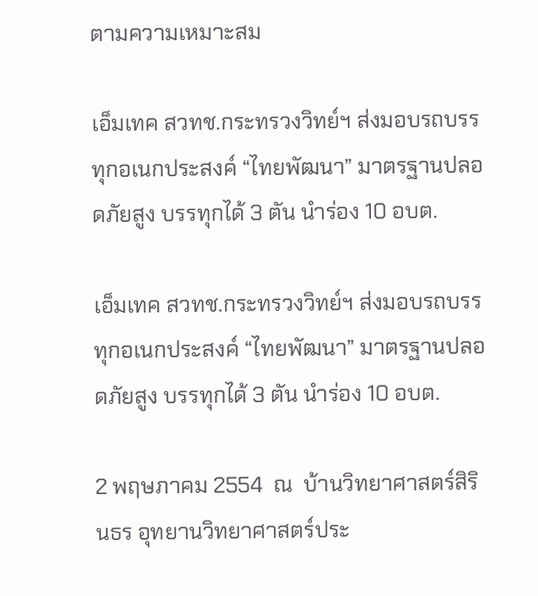ตามความเหมาะสม

เอ็มเทค สวทช.กระทรวงวิทย์ฯ ส่งมอบรถบรรทุกอเนกประสงค์ “ไทยพัฒนา” มาตรฐานปลอดภัยสูง บรรทุกได้ 3 ตัน นำร่อง 10 อบต.

เอ็มเทค สวทช.กระทรวงวิทย์ฯ ส่งมอบรถบรรทุกอเนกประสงค์ “ไทยพัฒนา” มาตรฐานปลอดภัยสูง บรรทุกได้ 3 ตัน นำร่อง 10 อบต.

2 พฤษภาคม 2554  ณ  บ้านวิทยาศาสตร์สิรินธร อุทยานวิทยาศาสตร์ประ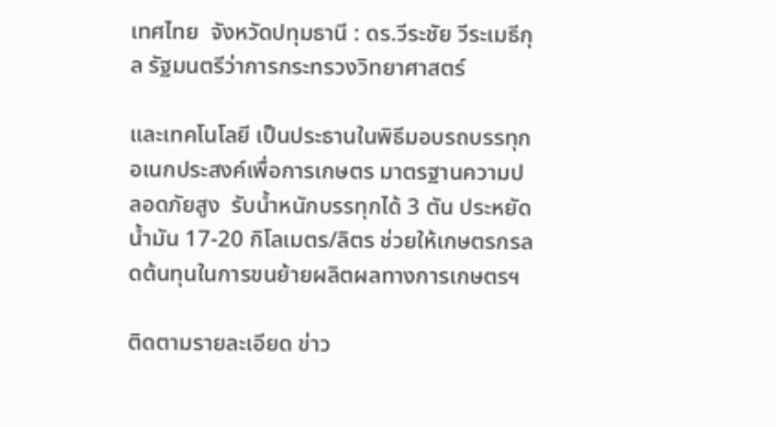เทศไทย  จังหวัดปทุมธานี : ดร.วีระชัย วีระเมธีกุล รัฐมนตรีว่าการกระทรวงวิทยาศาสตร์

และเทคโนโลยี เป็นประธานในพิธีมอบรถบรรทุกอเนกประสงค์เพื่อการเกษตร มาตรฐานความปลอดภัยสูง  รับน้ำหนักบรรทุกได้ 3 ตัน ประหยัดน้ำมัน 17-20 กิโลเมตร/ลิตร ช่วยให้เกษตรกรลดต้นทุนในการขนย้ายผลิตผลทางการเกษตรฯ

ติดตามรายละเอียด ข่าว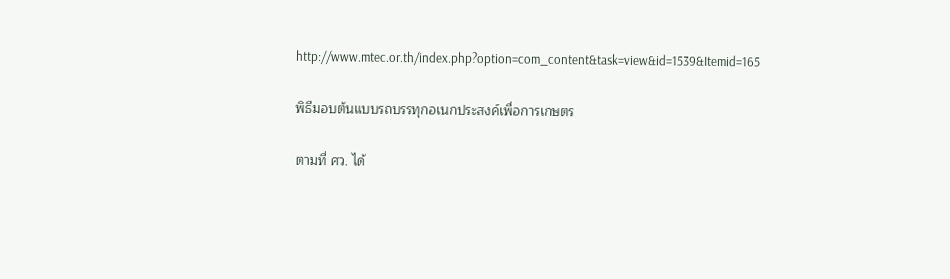http://www.mtec.or.th/index.php?option=com_content&task=view&id=1539&Itemid=165

พิธีมอบต้นแบบรถบรรทุกอเนกประสงค์เพื่อการเกษตร

ตามที่ ศว. ได้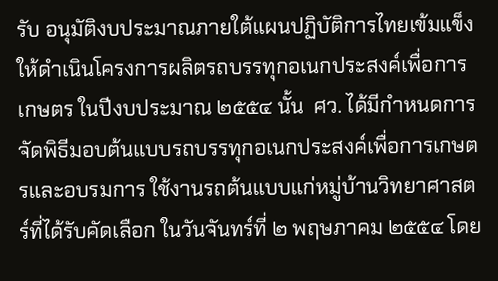รับ อนุมัติงบประมาณภายใต้แผนปฏิบัติการไทยเข้มแข็ง ให้ดำเนินโครงการผลิตรถบรรทุกอเนกประสงค์เพื่อการเกษตร ในปีงบประมาณ ๒๕๕๔ นั้น  ศว. ได้มีกำหนดการจัดพิธีมอบต้นแบบรถบรรทุกอเนกประสงค์เพื่อการเกษตรและอบรมการ ใช้งานรถต้นแบบแก่หมู่บ้านวิทยาศาสตร์ที่ได้รับคัดเลือก ในวันจันทร์ที่ ๒ พฤษภาคม ๒๕๕๔ โดย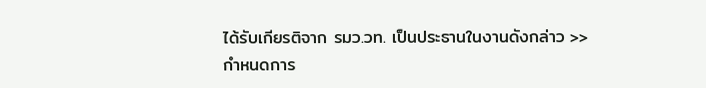ได้รับเกียรติจาก รมว.วท. เป็นประธานในงานดังกล่าว >>กำหนดการ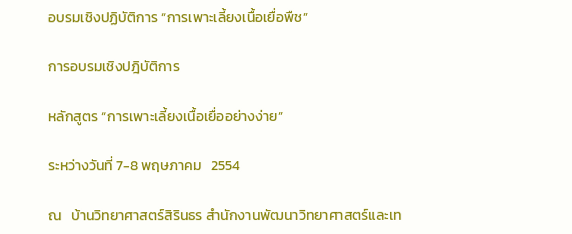อบรมเชิงปฏิบัติการ “การเพาะเลี้ยงเนื้อเยื่อพืช”

การอบรมเชิงปฎิบัติการ

หลักสูตร “การเพาะเลี้ยงเนื้อเยื่ออย่างง่าย”

ระหว่างวันที่ 7-8 พฤษภาคม   2554

ณ   บ้านวิทยาศาสตร์สิรินธร สำนักงานพัฒนาวิทยาศาสตร์และเท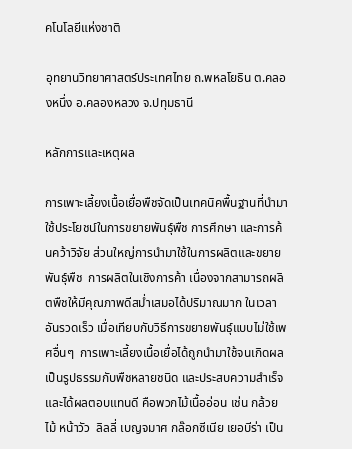คโนโลยีแห่งชาติ

อุทยานวิทยาศาสตร์ประเทศไทย ถ.พหลโยธิน ต.คลองหนึ่ง อ.คลองหลวง จ.ปทุมธานี

หลักการและเหตุผล

การเพาะเลี้ยงเนื้อเยื่อพืชจัดเป็นเทคนิคพื้นฐานที่นำมาใช้ประโยชน์ในการขยายพันธุ์พืช การศึกษา และการค้นคว้าวิจัย ส่วนใหญ่การนำมาใช้ในการผลิตและขยายพันธุ์พืช  การผลิตในเชิงการค้า เนื่องจากสามารถผลิตพืชให้มีคุณภาพดีสม่ำเสมอได้ปริมาณมาก ในเวลาอันรวดเร็ว เมื่อเทียบกับวิธีการขยายพันธุ์แบบไม่ใช้เพศอื่นๆ  การเพาะเลี้ยงเนื้อเยื่อได้ถูกนำมาใช้จนเกิดผลเป็นรูปธรรมกับพืชหลายชนิด และประสบความสำเร็จและได้ผลตอบแทนดี คือพวกไม้เนื้ออ่อน เช่น กล้วยไม้ หน้าวัว  ลิลลี่ เบญจมาศ กล๊อกซีเนีย เยอบีร่า เป็น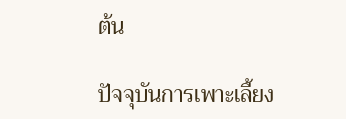ต้น

ปัจจุบันการเพาะเลี้ยง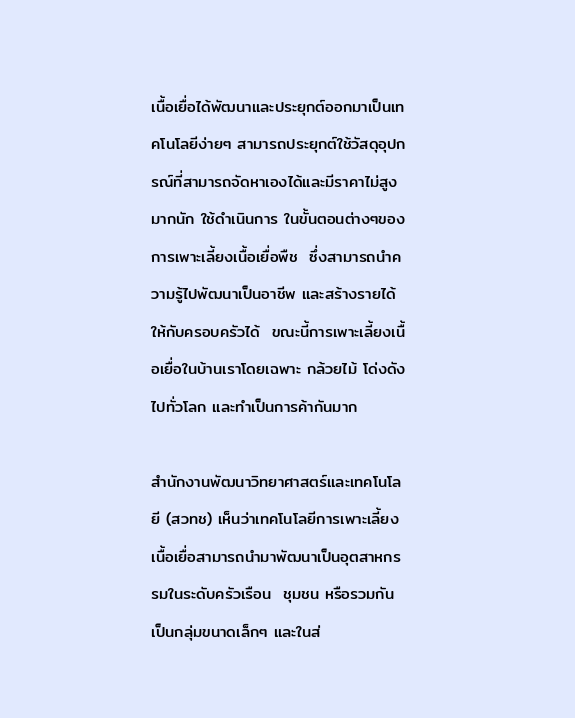เนื้อเยื่อได้พัฒนาและประยุกต์ออกมาเป็นเทคโนโลยีง่ายๆ สามารถประยุกต์ใช้วัสดุอุปกรณ์ที่สามารถจัดหาเองได้และมีราคาไม่สูงมากนัก ใช้ดำเนินการ ในขั้นตอนต่างๆของการเพาะเลี้ยงเนื้อเยื่อพืช  ซึ่งสามารถนำความรู้ไปพัฒนาเป็นอาชีพ และสร้างรายได้ให้กับครอบครัวได้  ขณะนี้การเพาะเลี้ยงเนื้อเยื่อในบ้านเราโดยเฉพาะ กล้วยไม้ โด่งดังไปทั่วโลก และทำเป็นการค้ากันมาก

สำนักงานพัฒนาวิทยาศาสตร์และเทคโนโลยี (สวทช) เห็นว่าเทคโนโลยีการเพาะเลี้ยงเนื้อเยื่อสามารถนำมาพัฒนาเป็นอุตสาหกรรมในระดับครัวเรือน  ชุมชน หรือรวมกันเป็นกลุ่มขนาดเล็กๆ และในส่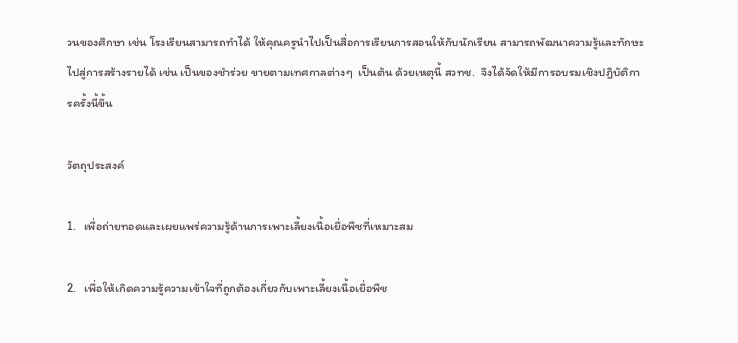วนของศึกษา เช่น โรงเรียนสามารถทำได้ ให้คุณครูนำไปเป็นสื่อการเรียนการสอนให้กับนักเรียน สามารถพัฒนาความรู้และทักษะไปสู่การสร้างรายได้ เช่น เป็นของชำร่วย ขายตามเทศกาลต่างๆ  เป็นต้น ด้วยเหตุนี้ สวทช.  จึงได้จัดให้มีการอบรมเชิงปฎิบัติการครั้งนี้ขึ้น

วัตถุประสงค์

1.   เพื่อถ่ายทอดและเผยแพร่ความรู้ด้านการเพาะเลี้ยงเนื้อเยื่อพืชที่เหมาะสม

2.   เพื่อให้เกิดความรู้ความเข้าใจที่ถูกต้องเกี่ยวกับเพาะเลี้ยงเนื้อเยื่อพืช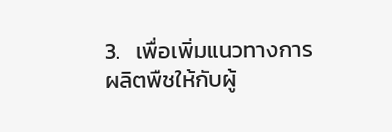3.   เพื่อเพิ่มแนวทางการผลิตพืชให้กับผู้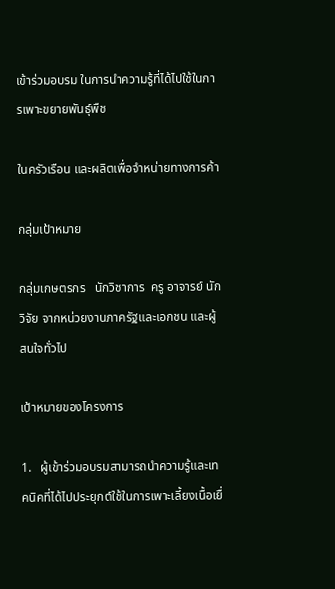เข้าร่วมอบรม ในการนำความรู้ที่ได้ไปใช้ในการเพาะขยายพันธุ์พืช

ในครัวเรือน และผลิตเพื่อจำหน่ายทางการค้า

กลุ่มเป้าหมาย

กลุ่มเกษตรกร   นักวิชาการ  ครู อาจารย์ นักวิจัย จากหน่วยงานภาครัฐและเอกชน และผู้สนใจทั่วไป

เป้าหมายของโครงการ

1.   ผู้เข้าร่วมอบรมสามารถนำความรู้และเทคนิคที่ได้ไปประยุกต์ใช้ในการเพาะเลี้ยงเนื้อเยื่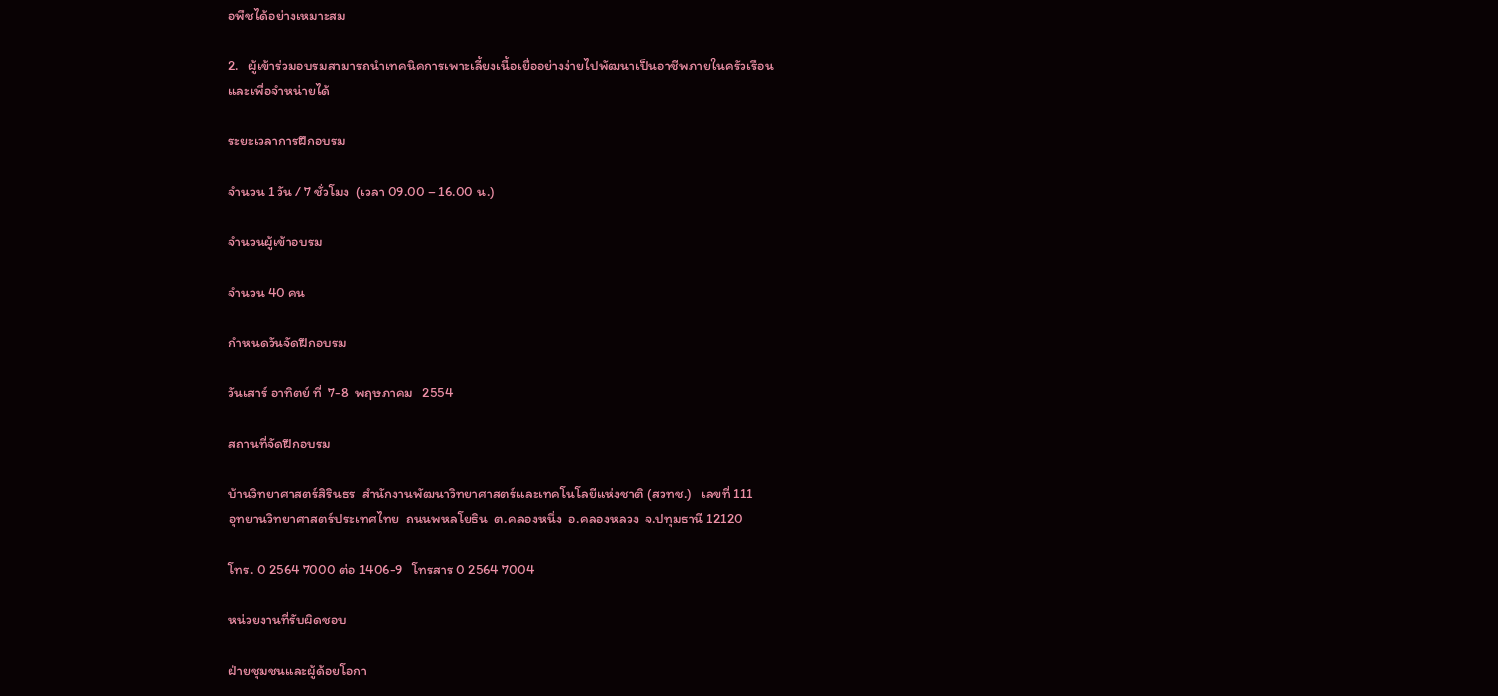อพืชได้อย่างเหมาะสม

2.   ผู้เข้าร่วมอบรมสามารถนำเทคนิคการเพาะเลี้ยงเนื้อเยื่ออย่างง่ายไปพัฒนาเป็นอาชีพภายในครัวเรือน
และเพื่อจำหน่ายได้

ระยะเวลาการฝึกอบรม

จำนวน 1 วัน / 7 ชั่วโมง  (เวลา 09.00 – 16.00 น.)

จำนวนผู้เข้าอบรม

จำนวน 40 คน

กำหนดวันจัดฝึกอบรม

วันเสาร์ อาทิตย์ ที่  7-8  พฤษภาคม   2554

สถานที่จัดฝึกอบรม

บ้านวิทยาศาสตร์สิรินธร  สำนักงานพัฒนาวิทยาศาสตร์และเทคโนโลยีแห่งชาติ (สวทช.)   เลขที่ 111
อุทยานวิทยาศาสตร์ประเทศไทย  ถนนพหลโยธิน  ต.คลองหนึ่ง  อ.คลองหลวง  จ.ปทุมธานี 12120

โทร. 0 2564 7000 ต่อ 1406-9   โทรสาร 0 2564 7004

หน่วยงานที่รับผิดชอบ

ฝ่ายชุมชนและผู้ด้อยโอกา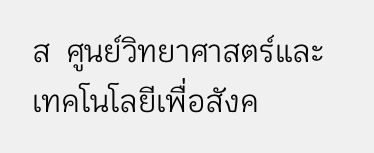ส  ศูนย์วิทยาศาสตร์และเทคโนโลยีเพื่อสังค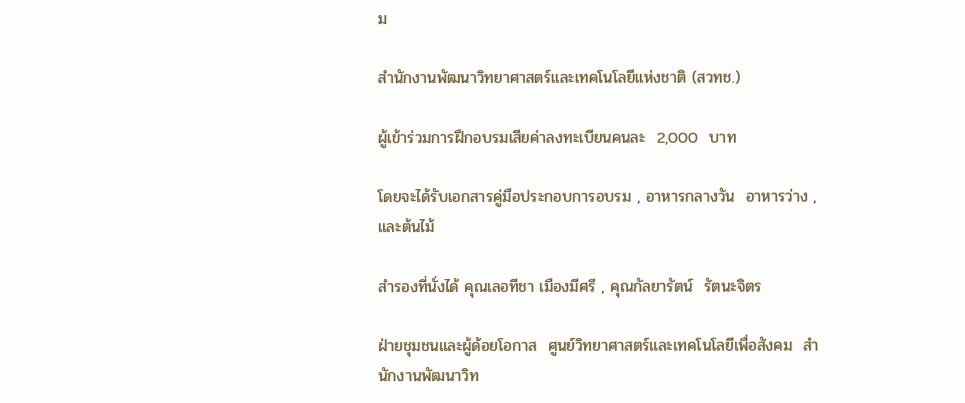ม

สำนักงานพัฒนาวิทยาศาสตร์และเทคโนโลยีแห่งชาติ (สวทช.)

ผู้เข้าร่วมการฝึกอบรมเสียค่าลงทะเบียนคนละ  2,000  บาท

โดยจะได้รับเอกสารคู่มือประกอบการอบรม , อาหารกลางวัน  อาหารว่าง , และต้นไม้

สำรองที่นั่งได้ คุณเลอทีชา เมืองมีศรี , คุณกัลยารัตน์  รัตนะจิตร

ฝ่ายชุมชนและผู้ด้อยโอกาส  ศูนย์วิทยาศาสตร์และเทคโนโลยีเพื่อสังคม  สำนักงานพัฒนาวิท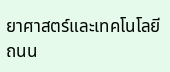ยาศาสตร์และเทคโนโลยี  ถนน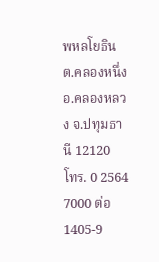พหลโยธิน ต.คลองหนึ่ง อ.คลองหลวง จ.ปทุมธานี 12120  โทร. 0 2564 7000 ต่อ 1405-9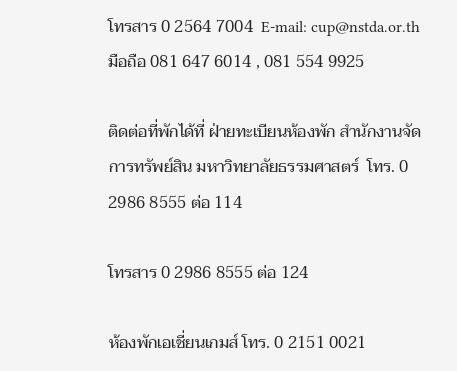โทรสาร 0 2564 7004  E-mail: cup@nstda.or.th มือถือ 081 647 6014 , 081 554 9925

ติดต่อที่พักได้ที่ ฝ่ายทะเบียนห้องพัก สำนักงานจัดการทรัพย์สิน มหาวิทยาลัยธรรมศาสตร์  โทร. 0 2986 8555 ต่อ 114

โทรสาร 0 2986 8555 ต่อ 124

ห้องพักเอเชี่ยนเกมส์ โทร. 0 2151 0021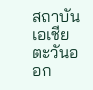สถาบันเอเชียตะวันออก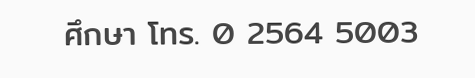ศึกษา โทร. 0 2564 5003